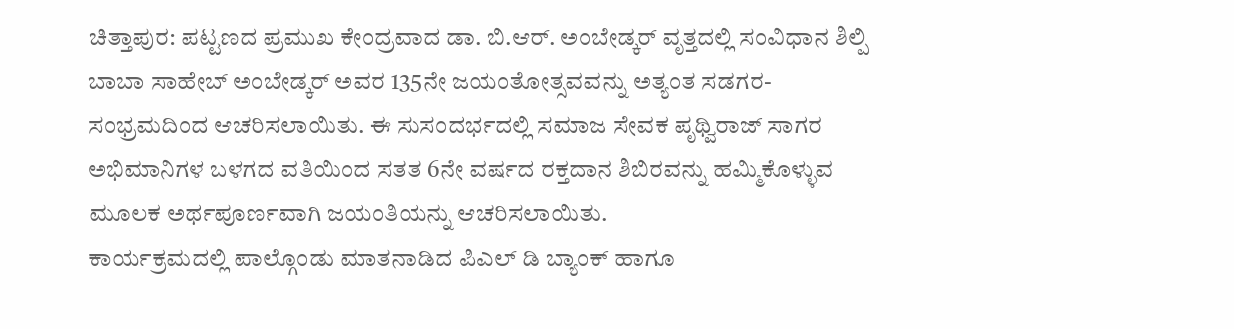ಚಿತ್ತಾಪುರ: ಪಟ್ಟಣದ ಪ್ರಮುಖ ಕೇಂದ್ರವಾದ ಡಾ. ಬಿ.ಆರ್. ಅಂಬೇಡ್ಕರ್ ವೃತ್ತದಲ್ಲಿ ಸಂವಿಧಾನ ಶಿಲ್ಪಿ ಬಾಬಾ ಸಾಹೇಬ್ ಅಂಬೇಡ್ಕರ್ ಅವರ 135ನೇ ಜಯಂತೋತ್ಸವವನ್ನು ಅತ್ಯಂತ ಸಡಗರ-ಸಂಭ್ರಮದಿಂದ ಆಚರಿಸಲಾಯಿತು. ಈ ಸುಸಂದರ್ಭದಲ್ಲಿ ಸಮಾಜ ಸೇವಕ ಪೃಥ್ವಿರಾಜ್ ಸಾಗರ ಅಭಿಮಾನಿಗಳ ಬಳಗದ ವತಿಯಿಂದ ಸತತ 6ನೇ ವರ್ಷದ ರಕ್ತದಾನ ಶಿಬಿರವನ್ನು ಹಮ್ಮಿಕೊಳ್ಳುವ ಮೂಲಕ ಅರ್ಥಪೂರ್ಣವಾಗಿ ಜಯಂತಿಯನ್ನು ಆಚರಿಸಲಾಯಿತು.
ಕಾರ್ಯಕ್ರಮದಲ್ಲಿ ಪಾಲ್ಗೊಂಡು ಮಾತನಾಡಿದ ಪಿಎಲ್ ಡಿ ಬ್ಯಾಂಕ್ ಹಾಗೂ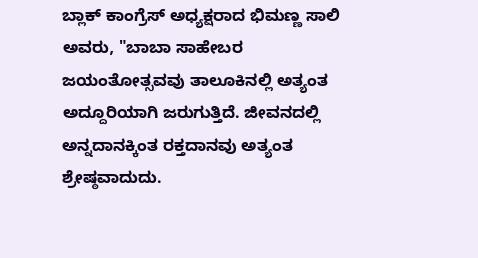ಬ್ಲಾಕ್ ಕಾಂಗ್ರೆಸ್ ಅಧ್ಯಕ್ಷರಾದ ಭಿಮಣ್ಣ ಸಾಲಿ ಅವರು, "ಬಾಬಾ ಸಾಹೇಬರ ಜಯಂತೋತ್ಸವವು ತಾಲೂಕಿನಲ್ಲಿ ಅತ್ಯಂತ ಅದ್ದೂರಿಯಾಗಿ ಜರುಗುತ್ತಿದೆ. ಜೀವನದಲ್ಲಿ ಅನ್ನದಾನಕ್ಕಿಂತ ರಕ್ತದಾನವು ಅತ್ಯಂತ ಶ್ರೇಷ್ಠವಾದುದು.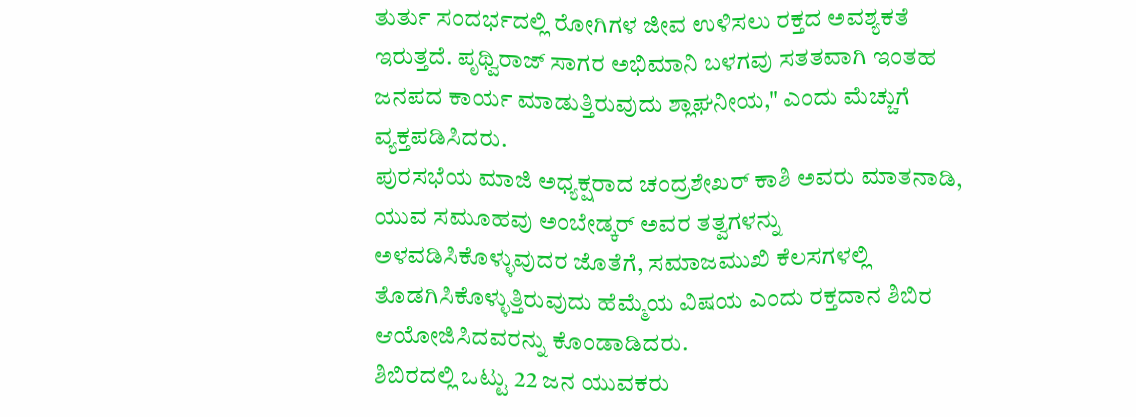ತುರ್ತು ಸಂದರ್ಭದಲ್ಲಿ ರೋಗಿಗಳ ಜೀವ ಉಳಿಸಲು ರಕ್ತದ ಅವಶ್ಯಕತೆ ಇರುತ್ತದೆ. ಪೃಥ್ವಿರಾಜ್ ಸಾಗರ ಅಭಿಮಾನಿ ಬಳಗವು ಸತತವಾಗಿ ಇಂತಹ ಜನಪದ ಕಾರ್ಯ ಮಾಡುತ್ತಿರುವುದು ಶ್ಲಾಘನೀಯ," ಎಂದು ಮೆಚ್ಚುಗೆ ವ್ಯಕ್ತಪಡಿಸಿದರು.
ಪುರಸಭೆಯ ಮಾಜಿ ಅಧ್ಯಕ್ಷರಾದ ಚಂದ್ರಶೇಖರ್ ಕಾಶಿ ಅವರು ಮಾತನಾಡಿ, ಯುವ ಸಮೂಹವು ಅಂಬೇಡ್ಕರ್ ಅವರ ತತ್ವಗಳನ್ನು ಅಳವಡಿಸಿಕೊಳ್ಳುವುದರ ಜೊತೆಗೆ, ಸಮಾಜಮುಖಿ ಕೆಲಸಗಳಲ್ಲಿ ತೊಡಗಿಸಿಕೊಳ್ಳುತ್ತಿರುವುದು ಹೆಮ್ಮೆಯ ವಿಷಯ ಎಂದು ರಕ್ತದಾನ ಶಿಬಿರ ಆಯೋಜಿಸಿದವರನ್ನು ಕೊಂಡಾಡಿದರು.
ಶಿಬಿರದಲ್ಲಿ ಒಟ್ಟು 22 ಜನ ಯುವಕರು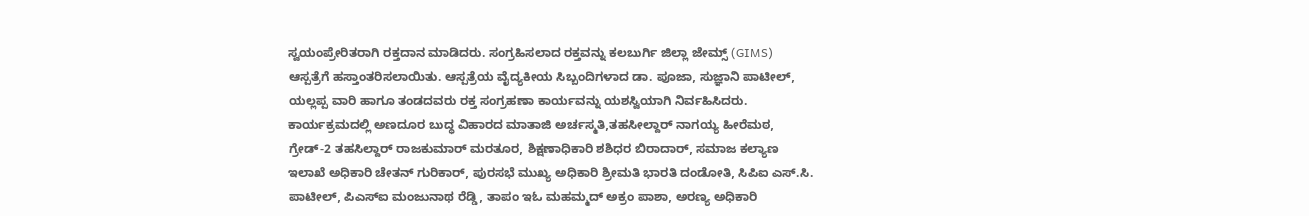ಸ್ವಯಂಪ್ರೇರಿತರಾಗಿ ರಕ್ತದಾನ ಮಾಡಿದರು. ಸಂಗ್ರಹಿಸಲಾದ ರಕ್ತವನ್ನು ಕಲಬುರ್ಗಿ ಜಿಲ್ಲಾ ಜೇಮ್ಸ್ (GIMS) ಆಸ್ಪತ್ರೆಗೆ ಹಸ್ತಾಂತರಿಸಲಾಯಿತು. ಆಸ್ಪತ್ರೆಯ ವೈದ್ಯಕೀಯ ಸಿಬ್ಬಂದಿಗಳಾದ ಡಾ. ಪೂಜಾ, ಸುಜ್ಞಾನಿ ಪಾಟೀಲ್, ಯಲ್ಲಪ್ಪ ವಾರಿ ಹಾಗೂ ತಂಡದವರು ರಕ್ತ ಸಂಗ್ರಹಣಾ ಕಾರ್ಯವನ್ನು ಯಶಸ್ವಿಯಾಗಿ ನಿರ್ವಹಿಸಿದರು.
ಕಾರ್ಯಕ್ರಮದಲ್ಲಿ ಅಣದೂರ ಬುದ್ಧ ವಿಹಾರದ ಮಾತಾಜಿ ಅರ್ಚಸ್ಮತಿ,ತಹಸೀಲ್ದಾರ್ ನಾಗಯ್ಯ ಹೀರೆಮಠ, ಗ್ರೇಡ್-2 ತಹಸಿಲ್ದಾರ್ ರಾಜಕುಮಾರ್ ಮರತೂರ, ಶಿಕ್ಷಣಾಧಿಕಾರಿ ಶಶಿಧರ ಬಿರಾದಾರ್, ಸಮಾಜ ಕಲ್ಯಾಣ ಇಲಾಖೆ ಅಧಿಕಾರಿ ಚೇತನ್ ಗುರಿಕಾರ್, ಪುರಸಭೆ ಮುಖ್ಯ ಅಧಿಕಾರಿ ಶ್ರೀಮತಿ ಭಾರತಿ ದಂಡೋತಿ, ಸಿಪಿಐ ಎಸ್.ಸಿ. ಪಾಟೀಲ್, ಪಿಎಸ್ಐ ಮಂಜುನಾಥ ರೆಡ್ಡಿ, ತಾಪಂ ಇಓ ಮಹಮ್ಮದ್ ಅಕ್ರಂ ಪಾಶಾ, ಅರಣ್ಯ ಅಧಿಕಾರಿ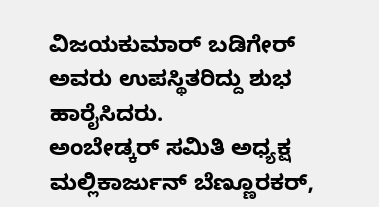ವಿಜಯಕುಮಾರ್ ಬಡಿಗೇರ್ ಅವರು ಉಪಸ್ಥಿತರಿದ್ದು ಶುಭ ಹಾರೈಸಿದರು.
ಅಂಬೇಡ್ಕರ್ ಸಮಿತಿ ಅಧ್ಯಕ್ಷ ಮಲ್ಲಿಕಾರ್ಜುನ್ ಬೆಣ್ಣೂರಕರ್,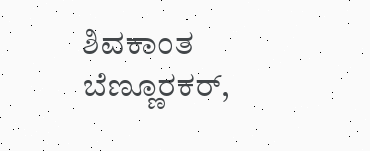ಶಿವಕಾಂತ ಬೆಣ್ಣೂರಕರ್,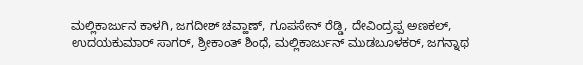ಮಲ್ಲಿಕಾರ್ಜುನ ಕಾಳಗಿ, ಜಗದೀಶ್ ಚವ್ಹಾಣ್, ಗೂಪಸೇನ್ ರೆಡ್ಡಿ, ದೇವಿಂದ್ರಪ್ಪ ಅಣಕಲ್, ಉದಯಕುಮಾರ್ ಸಾಗರ್, ಶ್ರೀಕಾಂತ್ ಶಿಂಧೆ, ಮಲ್ಲಿಕಾರ್ಜುನ್ ಮುಡಬೂಳಕರ್, ಜಗನ್ನಾಥ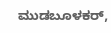ಮುಡಬೂಳಕರ್,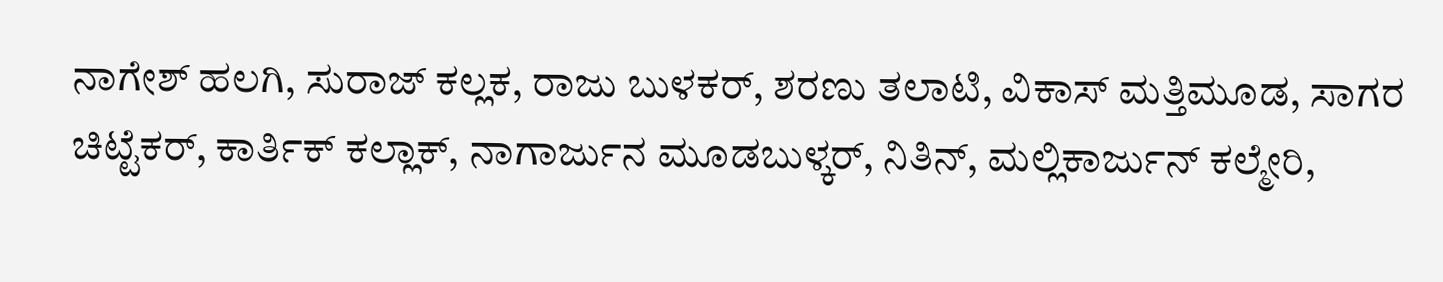ನಾಗೇಶ್ ಹಲಗಿ, ಸುರಾಜ್ ಕಲ್ಲಕ, ರಾಜು ಬುಳಕರ್, ಶರಣು ತಲಾಟಿ, ವಿಕಾಸ್ ಮತ್ತಿಮೂಡ, ಸಾಗರ ಚಿಟ್ಟೆಕರ್, ಕಾರ್ತಿಕ್ ಕಲ್ಲಾಕ್, ನಾಗಾರ್ಜುನ ಮೂಡಬುಳ್ಕರ್, ನಿತಿನ್, ಮಲ್ಲಿಕಾರ್ಜುನ್ ಕಲ್ಮೇರಿ,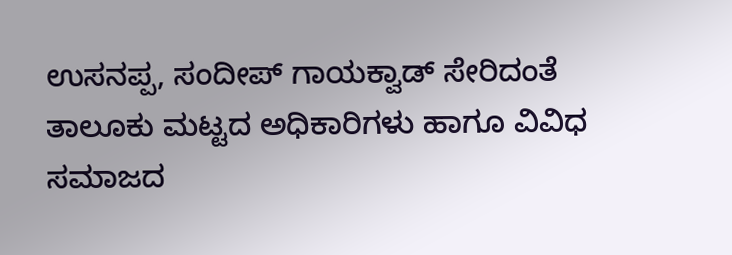ಉಸನಪ್ಪ, ಸಂದೀಪ್ ಗಾಯಕ್ವಾಡ್ ಸೇರಿದಂತೆ ತಾಲೂಕು ಮಟ್ಟದ ಅಧಿಕಾರಿಗಳು ಹಾಗೂ ವಿವಿಧ ಸಮಾಜದ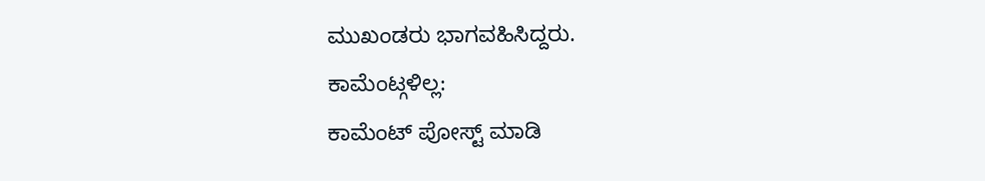ಮುಖಂಡರು ಭಾಗವಹಿಸಿದ್ದರು.
ಕಾಮೆಂಟ್ಗಳಿಲ್ಲ:
ಕಾಮೆಂಟ್ ಪೋಸ್ಟ್ ಮಾಡಿ